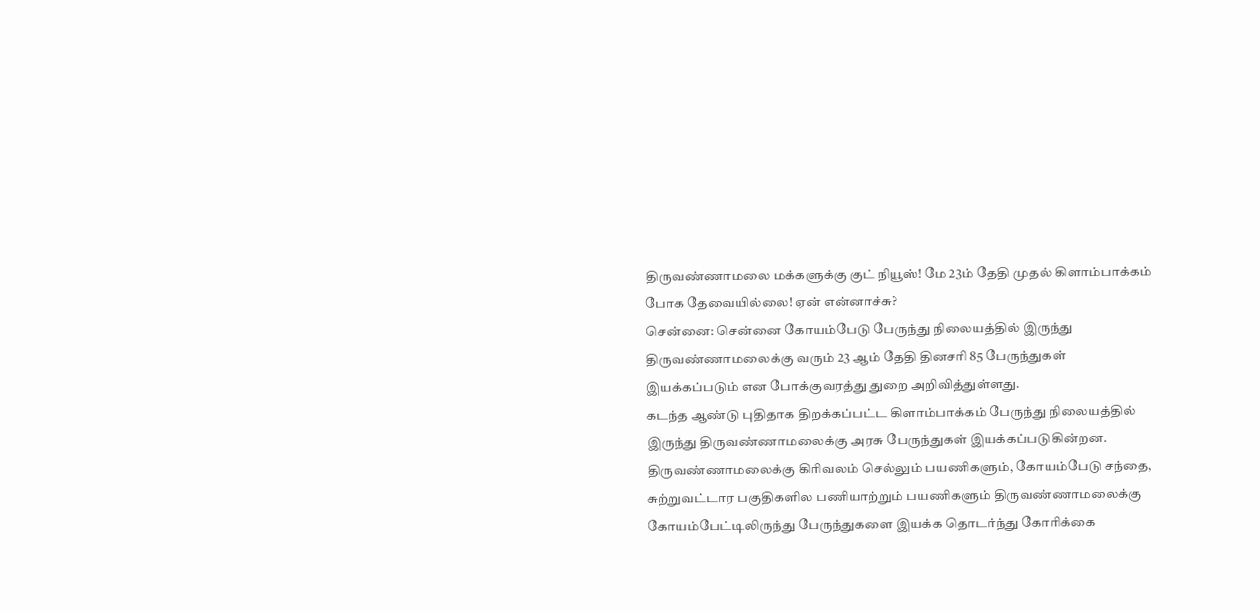திருவண்ணாமலை மக்களுக்கு குட் நியூஸ்! மே 23ம் தேதி முதல் கிளாம்பாக்கம் போக தேவையில்லை! ஏன் என்னாச்சு?
சென்னை: சென்னை கோயம்பேடு பேருந்து நிலையத்தில் இருந்து திருவண்ணாமலைக்கு வரும் 23 ஆம் தேதி தினசரி 85 பேருந்துகள் இயக்கப்படும் என போக்குவரத்து துறை அறிவித்துள்ளது.
கடந்த ஆண்டு புதிதாக திறக்கப்பட்ட கிளாம்பாக்கம் பேருந்து நிலையத்தில் இருந்து திருவண்ணாமலைக்கு அரசு பேருந்துகள் இயக்கப்படுகின்றன. திருவண்ணாமலைக்கு கிரிவலம் செல்லும் பயணிகளும், கோயம்பேடு சந்தை, சுற்றுவட்டார பகுதிகளில பணியாற்றும் பயணிகளும் திருவண்ணாமலைக்கு கோயம்பேட்டிலிருந்து பேருந்துகளை இயக்க தொடர்ந்து கோரிக்கை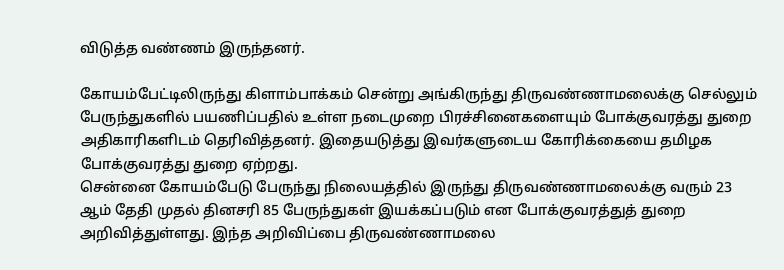விடுத்த வண்ணம் இருந்தனர்.

கோயம்பேட்டிலிருந்து கிளாம்பாக்கம் சென்று அங்கிருந்து திருவண்ணாமலைக்கு செல்லும் பேருந்துகளில் பயணிப்பதில் உள்ள நடைமுறை பிரச்சினைகளையும் போக்குவரத்து துறை அதிகாரிகளிடம் தெரிவித்தனர். இதையடுத்து இவர்களுடைய கோரிக்கையை தமிழக போக்குவரத்து துறை ஏற்றது.
சென்னை கோயம்பேடு பேருந்து நிலையத்தில் இருந்து திருவண்ணாமலைக்கு வரும் 23 ஆம் தேதி முதல் தினசரி 85 பேருந்துகள் இயக்கப்படும் என போக்குவரத்துத் துறை அறிவித்துள்ளது. இந்த அறிவிப்பை திருவண்ணாமலை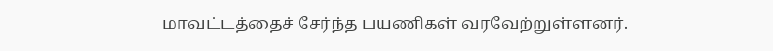மாவட்டத்தைச் சேர்ந்த பயணிகள் வரவேற்றுள்ளனர்.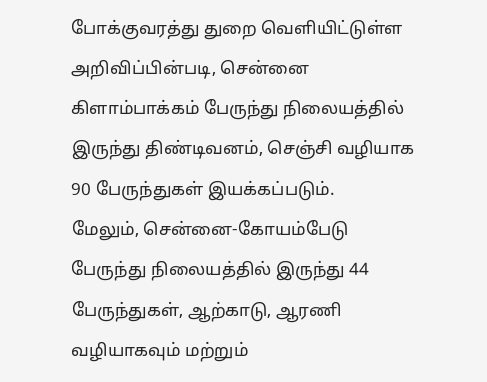போக்குவரத்து துறை வெளியிட்டுள்ள அறிவிப்பின்படி, சென்னை கிளாம்பாக்கம் பேருந்து நிலையத்தில் இருந்து திண்டிவனம், செஞ்சி வழியாக 90 பேருந்துகள் இயக்கப்படும்.
மேலும், சென்னை-கோயம்பேடு பேருந்து நிலையத்தில் இருந்து 44 பேருந்துகள், ஆற்காடு, ஆரணி வழியாகவும் மற்றும்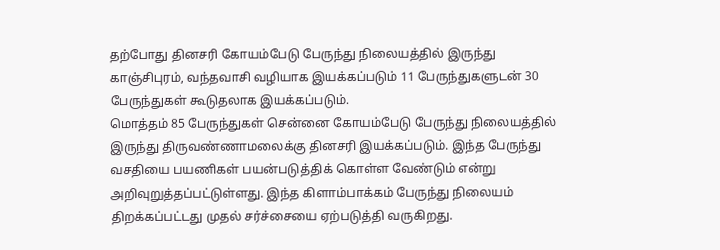தற்போது தினசரி கோயம்பேடு பேருந்து நிலையத்தில் இருந்து காஞ்சிபுரம், வந்தவாசி வழியாக இயக்கப்படும் 11 பேருந்துகளுடன் 30 பேருந்துகள் கூடுதலாக இயக்கப்படும்.
மொத்தம் 85 பேருந்துகள் சென்னை கோயம்பேடு பேருந்து நிலையத்தில் இருந்து திருவண்ணாமலைக்கு தினசரி இயக்கப்படும். இந்த பேருந்து வசதியை பயணிகள் பயன்படுத்திக் கொள்ள வேண்டும் என்று அறிவுறுத்தப்பட்டுள்ளது. இந்த கிளாம்பாக்கம் பேருந்து நிலையம் திறக்கப்பட்டது முதல் சர்ச்சையை ஏற்படுத்தி வருகிறது.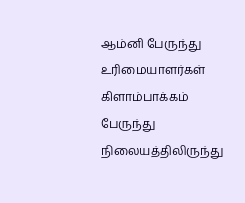ஆம்னி பேருந்து உரிமையாளர்கள் கிளாம்பாக்கம் பேருந்து நிலையத்திலிருந்து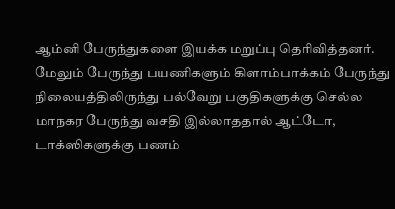ஆம்னி பேருந்துகளை இயக்க மறுப்பு தெரிவித்தனர். மேலும் பேருந்து பயணிகளும் கிளாம்பாக்கம் பேருந்து நிலையத்திலிருந்து பல்வேறு பகுதிகளுக்கு செல்ல மாநகர பேருந்து வசதி இல்லாததால் ஆட்டோ, டாக்ஸிகளுக்கு பணம்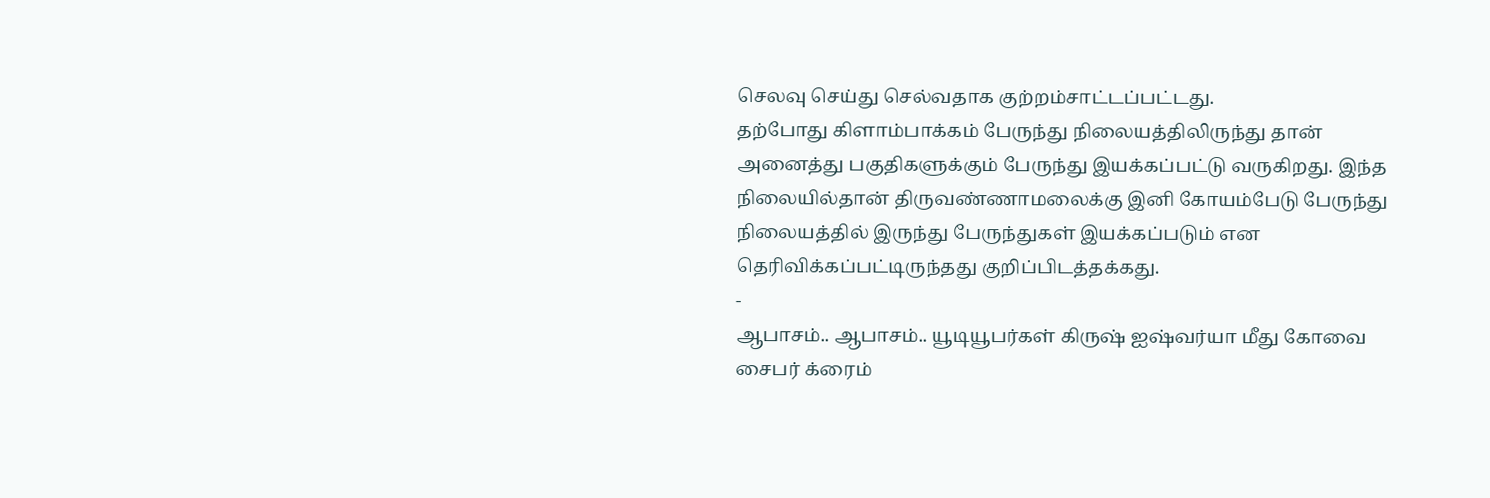செலவு செய்து செல்வதாக குற்றம்சாட்டப்பட்டது.
தற்போது கிளாம்பாக்கம் பேருந்து நிலையத்திலிருந்து தான் அனைத்து பகுதிகளுக்கும் பேருந்து இயக்கப்பட்டு வருகிறது. இந்த நிலையில்தான் திருவண்ணாமலைக்கு இனி கோயம்பேடு பேருந்து நிலையத்தில் இருந்து பேருந்துகள் இயக்கப்படும் என தெரிவிக்கப்பட்டிருந்தது குறிப்பிடத்தக்கது.
-
ஆபாசம்.. ஆபாசம்.. யூடியூபர்கள் கிருஷ் ஐஷ்வர்யா மீது கோவை சைபர் க்ரைம்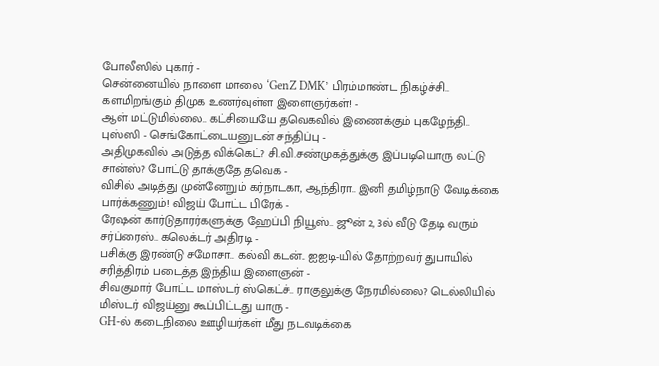போலீஸில் புகார் -
சென்னையில் நாளை மாலை ‘GenZ DMK’ பிரம்மாண்ட நிகழ்ச்சி.. களமிறங்கும் திமுக உணர்வுள்ள இளைஞர்கள்! -
ஆள் மட்டுமில்லை.. கட்சியையே தவெகவில் இணைக்கும் புகழேந்தி.. புஸ்ஸி - செங்கோட்டையனுடன் சந்திப்பு -
அதிமுகவில் அடுத்த விக்கெட்? சி.வி.சண்முகத்துக்கு இப்படியொரு லட்டு சான்ஸ்? போட்டு தாக்குதே தவெக -
விசில் அடித்து முன்னேறும் கர்நாடகா, ஆந்திரா.. இனி தமிழ்நாடு வேடிக்கை பார்க்கணும்! விஜய் போட்ட பிரேக் -
ரேஷன் கார்டுதாரர்களுக்கு ஹேப்பி நியூஸ்.. ஜூன் 2, 3ல் வீடு தேடி வரும் சர்ப்ரைஸ்.. கலெக்டர் அதிரடி -
பசிக்கு இரண்டு சமோசா.. கல்வி கடன்.. ஐஐடி-யில் தோற்றவர் துபாயில் சரித்திரம் படைத்த இந்திய இளைஞன் -
சிவகுமார் போட்ட மாஸ்டர் ஸ்கெட்ச்.. ராகுலுக்கு நேரமில்லை? டெல்லியில் மிஸ்டர் விஜய்னு கூப்பிட்டது யாரு -
GH-ல் கடைநிலை ஊழியர்கள் மீது நடவடிக்கை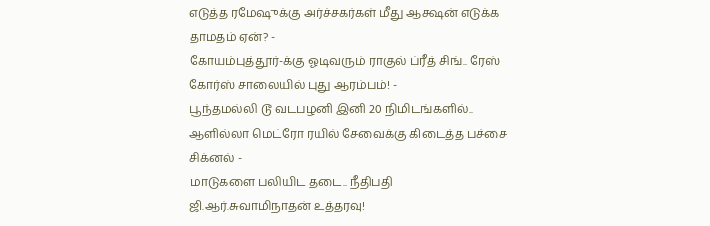எடுத்த ரமேஷுக்கு அர்ச்சகர்கள் மீது ஆக்ஷன் எடுக்க தாமதம் ஏன்? -
கோயம்புத்தூர்-க்கு ஓடிவரும் ராகுல் ப்ரீத் சிங்.. ரேஸ் கோர்ஸ் சாலையில் புது ஆரம்பம்! -
பூந்தமல்லி டூ வடபழனி இனி 20 நிமிடங்களில்.. ஆளில்லா மெட்ரோ ரயில் சேவைக்கு கிடைத்த பச்சை சிக்னல் -
மாடுகளை பலியிட தடை.. நீதிபதி ஜி.ஆர்.சுவாமிநாதன் உத்தரவு!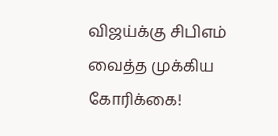விஜய்க்கு சிபிஎம் வைத்த முக்கிய கோரிக்கை!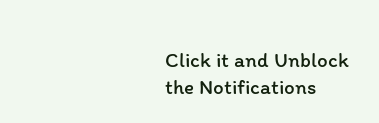Click it and Unblock the Notifications